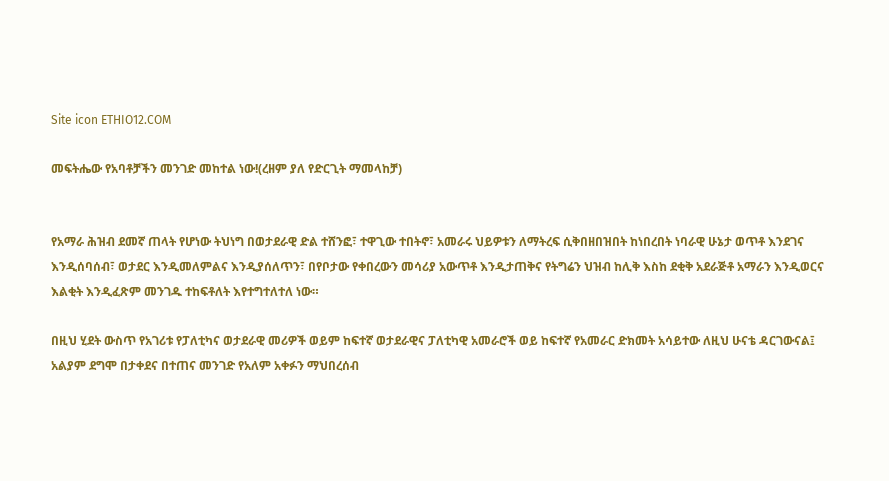Site icon ETHIO12.COM

መፍትሔው የአባቶቻችን መንገድ መከተል ነው!(ረዘም ያለ የድርጊት ማመላከቻ)


የአማራ ሕዝብ ደመኛ ጠላት የሆነው ትህነግ በወታደራዊ ድል ተሸንፎ፣ ተዋጊው ተበትኖ፣ አመራሩ ህይዎቱን ለማትረፍ ሲቅበዘበዝበት ከነበረበት ነባራዊ ሁኔታ ወጥቶ እንደገና እንዲሰባሰብ፣ ወታደር እንዲመለምልና እንዲያሰለጥን፣ በየቦታው የቀበረውን መሳሪያ አውጥቶ እንዲታጠቅና የትግሬን ህዝብ ከሊቅ እስከ ደቂቅ አደራጅቶ አማራን እንዲወርና እልቂት እንዲፈጽም መንገዱ ተከፍቶለት እየተግተለተለ ነው።

በዚህ ሂደት ውስጥ የአገሪቱ የፓለቲካና ወታደራዊ መሪዎች ወይም ከፍተኛ ወታደራዊና ፓለቲካዊ አመራሮች ወይ ከፍተኛ የአመራር ድክመት አሳይተው ለዚህ ሁናቴ ዳርገውናል፤ አልያም ደግሞ በታቀደና በተጠና መንገድ የአለም አቀፉን ማህበረሰብ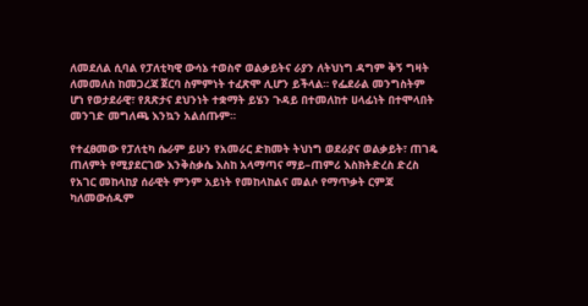ለመደለል ሲባል የፓለቲካዊ ውሳኔ ተወስኖ ወልቃይትና ራያን ለትህነግ ዳግም ቅኝ ግዛት ለመመለስ ከመጋረጃ ጀርባ ስምምነት ተፈጽሞ ሊሆን ይችላል። የፌደራል መንግስትም ሆነ የወታደራዊ፣ የጸጽታና ደህንነት ተቋማት ይሄን ጉዳይ በተመለከተ ሀላፊነት በተሞላበት መንገድ መግለጫ እንኳን አልሰጡም።

የተፈፀመው የፓለቲካ ሴራም ይሁን የአመራር ድክመት ትህነግ ወደራያና ወልቃይት፣ ጠገዴ ጠለምት የሚያደርገው እንቅስቃሴ እስከ አላማጣና ማይ–ጠምሪ እስክትድረስ ድረስ የአገር መከላከያ ሰራዊት ምንም አይነት የመከላከልና መልሶ የማጥቃት ርምጃ ካለመውሰዱም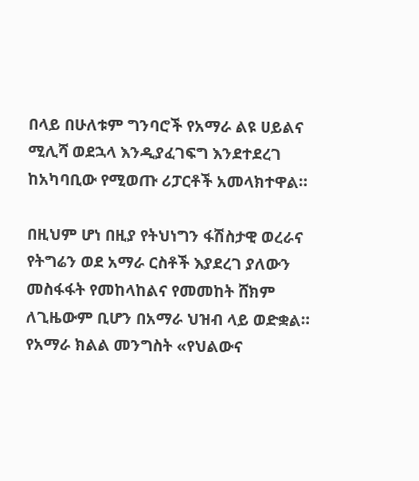በላይ በሁለቱም ግንባሮች የአማራ ልዩ ሀይልና ሚሊሻ ወደኋላ እንዲያፈገፍግ እንደተደረገ ከአካባቢው የሚወጡ ሪፓርቶች አመላክተዋል።

በዚህም ሆነ በዚያ የትህነግን ፋሽስታዊ ወረራና የትግሬን ወደ አማራ ርስቶች እያደረገ ያለውን መስፋፋት የመከላከልና የመመከት ሸክም ለጊዜውም ቢሆን በአማራ ህዝብ ላይ ወድቋል። የአማራ ክልል መንግስት «የህልውና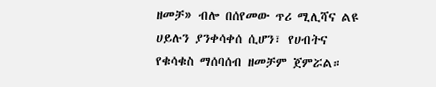ዘመቻ» ብሎ በሰየመው ጥሪ ሚሊሻና ልዩ ሀይሉን ያንቀሳቀሰ ሲሆን፣ የሀብትና የቁሳቁስ ማሰባሰብ ዘመቻም ጀምሯል።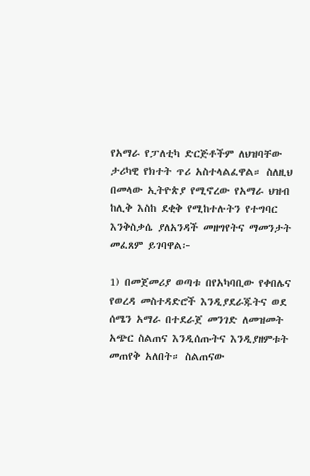የአማራ የፓለቲካ ድርጅቶችም ለህዝባቸው ታሪካዊ የክተት ጥሪ አስተላልፈዋል። ስለዚህ በመላው ኢትዮጵያ የሚኖረው የአማራ ህዝብ ከሊቅ እስከ ደቂቅ የሚከተሉትን የተግባር እንቅስቃሴ ያለአንዳች መዘግየትና ማመንታት መፈጸም ይገባዋል፦

1) በመጀመሪያ ወጣቱ በየአካባቢው የቀበሌና የወረዳ መስተዳድሮች እንዲያደራጁትና ወደ ሰሜን አማራ በተደራጀ መንገድ ለመዝመት አጭር ስልጠና እንዲሰጡትና እንዲያዘምቱት መጠየቅ አለበት። ስልጠናው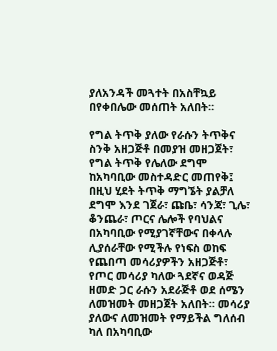ያለአንዳች መጓተት በአስቸኳይ በየቀበሌው መሰጠት አለበት።

የግል ትጥቅ ያለው የራሱን ትጥቅና ስንቅ አዘጋጅቶ በመያዝ መዘጋጀት፣ የግል ትጥቅ የሌለው ደግሞ ከአካባቢው መስተዳድር መጠየቅ፤ በዚህ ሂደት ትጥቅ ማግኜት ያልቻለ ደግሞ እንደ ገጀራ፣ ጩቤ፣ ሳንጃ፣ ጊሌ፣ ቆንጨራ፣ ጦርና ሌሎች የባህልና በአካባቢው የሚያገኛቸውና በቀላሉ ሊያሰራቸው የሚችሉ የነፍስ ወከፍ የጨበጣ መሳሪያዎችን አዘጋጅቶ፣ የጦር መሳሪያ ካለው ጓደኛና ወዳጅ ዘመድ ጋር ራሱን አደራጅቶ ወደ ሰሜን ለመዝመት መዘጋጀት አለበት። መሳሪያ ያለውና ለመዝመት የማይችል ግለሰብ ካለ በአካባቢው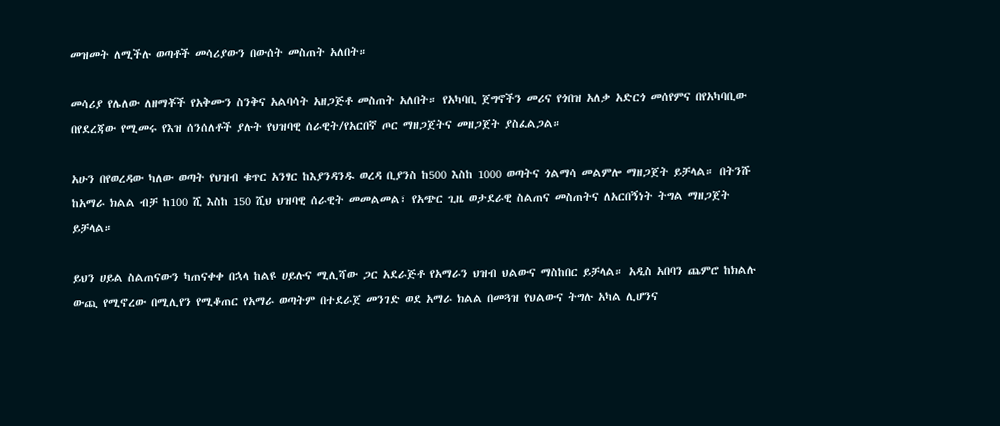መዝመት ለሚችሉ ወጣቶች መሳሪያውን በውሰት መስጠት አለበት።

መሳሪያ የሌለው ለዘማቾች የአቅሙን ስንቅና አልባሳት አዘጋጅቶ መስጠት አለበት። የአካባቢ ጀግኖችን መሪና የጎበዝ አለቃ አድርጎ መሰየምና በየአካባቢው በየደረጃው የሚመሩ የእዝ ሰንሰለቶች ያሉት የህዝባዊ ሰራዊት/የአርበኛ ጦር ማዘጋጀትና መዘጋጀት ያስፈልጋል።

አሁን በየወረዳው ካለው ወጣት የህዝብ ቁጥር አንፃር ከእያንዳንዱ ወረዳ ቢያንስ ከ500 እስከ 1000 ወጣትና ጎልማሳ መልምሎ ማዘጋጀት ይቻላል። በትንሹ ከአማራ ክልል ብቻ ከ100 ሺ እስከ 150 ሺህ ህዝባዊ ሰራዊት መመልመል፣ የአጭር ጊዜ ወታደራዊ ስልጠና መስጠትና ለአርበኝነት ትግል ማዘጋጀት ይቻላል።

ይህን ሀይል ስልጠናውን ካጠናቀቀ በኋላ ከልዩ ሀይሉና ሚሊሻው ጋር አደራጅቶ የአማራን ህዝብ ህልውና ማስከበር ይቻላል። አዲስ አበባን ጨምሮ ከክልሉ ውጪ የሚኖረው በሚሊየን የሚቆጠር የአማራ ወጣትም በተደራጀ መንገድ ወደ አማራ ክልል በመጓዝ የህልውና ትግሉ አካል ሊሆንና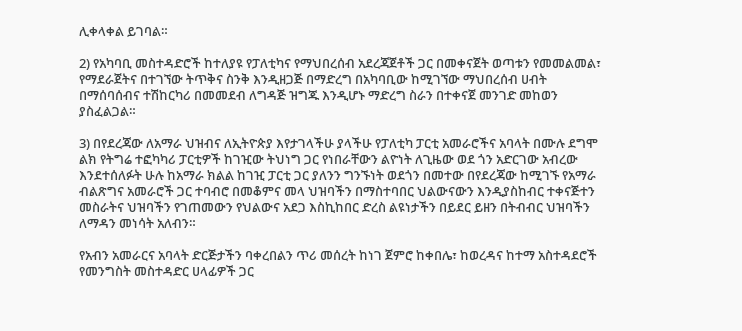ሊቀላቀል ይገባል።

2) የአካባቢ መስተዳድሮች ከተለያዩ የፓለቲካና የማህበረሰብ አደረጃጀቶች ጋር በመቀናጀት ወጣቱን የመመልመል፣ የማደራጀትና በተገኘው ትጥቅና ስንቅ እንዲዘጋጅ በማድረግ በአካባቢው ከሚገኘው ማህበረሰብ ሀብት በማሰባሰብና ተሽከርካሪ በመመደብ ለግዳጅ ዝግጁ እንዲሆኑ ማድረግ ስራን በተቀናጀ መንገድ መከወን ያስፈልጋል።

3) በየደረጃው ለአማራ ህዝብና ለኢትዮጵያ እየታገላችሁ ያላችሁ የፓለቲካ ፓርቲ አመራሮችና አባላት በሙሉ ደግሞ ልክ የትግሬ ተፎካካሪ ፓርቲዎች ከገዢው ትህነግ ጋር የነበራቸውን ልዮነት ለጊዜው ወደ ጎን አድርገው አብረው እንደተሰለፉት ሁሉ ከአማራ ክልል ከገዢ ፓርቲ ጋር ያለንን ግንኙነት ወደጎን በመተው በየደረጃው ከሚገኙ የአማራ ብልጽግና አመራሮች ጋር ተባብሮ በመቆምና መላ ህዝባችን በማስተባበር ህልውናውን እንዲያስከብር ተቀናጅተን መስራትና ህዝባችን የገጠመውን የህልውና አደጋ እስኪከበር ድረስ ልዩነታችን በይደር ይዘን በትብብር ህዝባችን ለማዳን መነሳት አለብን።

የአብን አመራርና አባላት ድርጅታችን ባቀረበልን ጥሪ መሰረት ከነገ ጀምሮ ከቀበሌ፣ ከወረዳና ከተማ አስተዳደሮች የመንግስት መስተዳድር ሀላፊዎች ጋር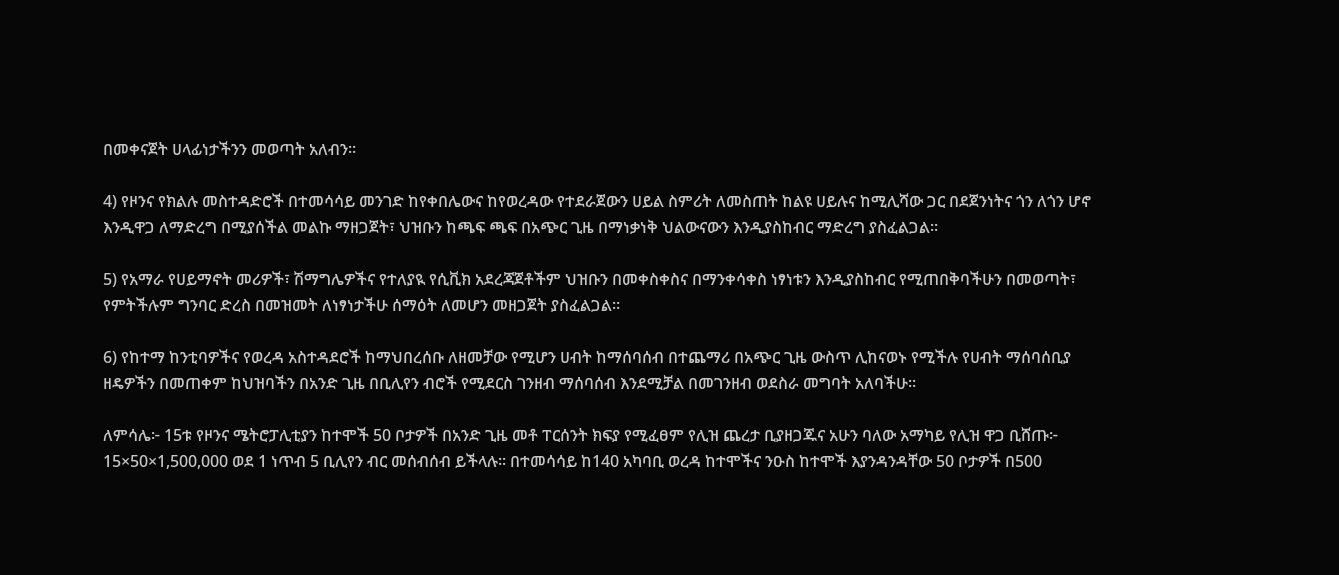በመቀናጀት ሀላፊነታችንን መወጣት አለብን።

4) የዞንና የክልሉ መስተዳድሮች በተመሳሳይ መንገድ ከየቀበሌውና ከየወረዳው የተደራጀውን ሀይል ስምሪት ለመስጠት ከልዩ ሀይሉና ከሚሊሻው ጋር በደጀንነትና ጎን ለጎን ሆኖ እንዲዋጋ ለማድረግ በሚያሰችል መልኩ ማዘጋጀት፣ ህዝቡን ከጫፍ ጫፍ በአጭር ጊዜ በማነቃነቅ ህልውናውን እንዲያስከብር ማድረግ ያስፈልጋል።

5) የአማራ የሀይማኖት መሪዎች፣ ሽማግሌዎችና የተለያዪ የሲቪክ አደረጃጀቶችም ህዝቡን በመቀስቀስና በማንቀሳቀስ ነፃነቱን እንዲያስከብር የሚጠበቅባችሁን በመወጣት፣ የምትችሉም ግንባር ድረስ በመዝመት ለነፃነታችሁ ሰማዕት ለመሆን መዘጋጀት ያስፈልጋል።

6) የከተማ ከንቲባዎችና የወረዳ አስተዳደሮች ከማህበረሰቡ ለዘመቻው የሚሆን ሀብት ከማሰባሰብ በተጨማሪ በአጭር ጊዜ ውስጥ ሊከናወኑ የሚችሉ የሀብት ማሰባሰቢያ ዘዴዎችን በመጠቀም ከህዝባችን በአንድ ጊዜ በቢሊየን ብሮች የሚደርስ ገንዘብ ማሰባሰብ እንደሚቻል በመገንዘብ ወደስራ መግባት አለባችሁ።

ለምሳሌ፦ 15ቱ የዞንና ሜትሮፓሊቲያን ከተሞች 50 ቦታዎች በአንድ ጊዜ መቶ ፐርሰንት ክፍያ የሚፈፀም የሊዝ ጨረታ ቢያዘጋጁና አሁን ባለው አማካይ የሊዝ ዋጋ ቢሸጡ፦ 15×50×1,500,000 ወደ 1 ነጥብ 5 ቢሊየን ብር መሰብሰብ ይችላሉ። በተመሳሳይ ከ140 አካባቢ ወረዳ ከተሞችና ንዑስ ከተሞች እያንዳንዳቸው 50 ቦታዎች በ500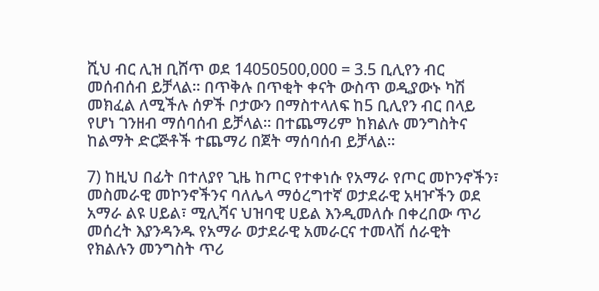ሺህ ብር ሊዝ ቢሸጥ ወደ 14050500,000 = 3.5 ቢሊየን ብር መሰብሰብ ይቻላል። በጥቅሉ በጥቂት ቀናት ውስጥ ወዲያውኑ ካሽ መክፈል ለሚችሉ ሰዎች ቦታውን በማስተላለፍ ከ5 ቢሊየን ብር በላይ የሆነ ገንዘብ ማሰባሰብ ይቻላል። በተጨማሪም ከክልሉ መንግስትና ከልማት ድርጅቶች ተጨማሪ በጀት ማሰባሰብ ይቻላል።

7) ከዚህ በፊት በተለያየ ጊዜ ከጦር የተቀነሱ የአማራ የጦር መኮንኖችን፣ መስመራዊ መኮንኖችንና ባለሌላ ማዕረግተኛ ወታደራዊ አዛዦችን ወደ አማራ ልዩ ሀይል፣ ሚሊሻና ህዝባዊ ሀይል እንዲመለሱ በቀረበው ጥሪ መሰረት እያንዳንዱ የአማራ ወታደራዊ አመራርና ተመላሽ ሰራዊት የክልሉን መንግስት ጥሪ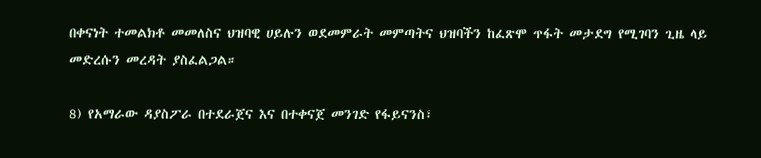በቀናነት ተመልክቶ መመለስና ህዝባዊ ሀይሉን ወደመምራት መምጣትና ህዝባችን ከፈጽሞ ጥፋት መታደግ የሚገባን ጊዜ ላይ መድረሱን መረዳት ያስፈልጋል።

8) የአማራው ዳያስፖራ በተደራጀና እና በተቀናጀ መንገድ የፋይናንስ፣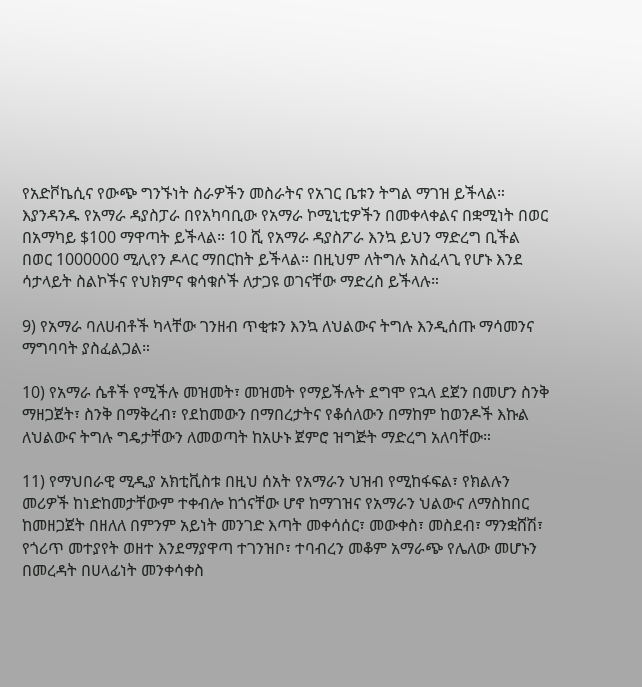የአድቮኬሲና የውጭ ግንኙነት ስራዎችን መስራትና የአገር ቤቱን ትግል ማገዝ ይችላል። እያንዳንዱ የአማራ ዳያስፓራ በየአካባቢው የአማራ ኮሚኒቲዎችን በመቀላቀልና በቋሚነት በወር በአማካይ $100 ማዋጣት ይችላል። 10 ሺ የአማራ ዳያስፖራ እንኳ ይህን ማድረግ ቢችል በወር 1000000 ሚሊየን ዶላር ማበርከት ይችላል። በዚህም ለትግሉ አስፈላጊ የሆኑ እንደ ሳታላይት ስልኮችና የህክምና ቁሳቁሶች ለታጋዩ ወገናቸው ማድረስ ይችላሉ።

9) የአማራ ባለሀብቶች ካላቸው ገንዘብ ጥቂቱን እንኳ ለህልውና ትግሉ እንዲሰጡ ማሳመንና ማግባባት ያስፈልጋል።

10) የአማራ ሴቶች የሚችሉ መዝመት፣ መዝመት የማይችሉት ደግሞ የኋላ ደጀን በመሆን ስንቅ ማዘጋጀት፣ ስንቅ በማቅረብ፣ የደከመውን በማበረታትና የቆሰለውን በማከም ከወንዶች እኩል ለህልውና ትግሉ ግዴታቸውን ለመወጣት ከአሁኑ ጀምሮ ዝግጅት ማድረግ አለባቸው።

11) የማህበራዊ ሚዲያ አክቲቪስቱ በዚህ ሰአት የአማራን ህዝብ የሚከፋፍል፣ የክልሉን መሪዎች ከነድከመታቸውም ተቀብሎ ከጎናቸው ሆኖ ከማገዝና የአማራን ህልውና ለማስከበር ከመዘጋጀት በዘለለ በምንም አይነት መንገድ እጣት መቀሳሰር፣ መውቀስ፣ መስደብ፣ ማንቋሸሽ፣ የጎሪጥ መተያየት ወዘተ እንደማያዋጣ ተገንዝቦ፣ ተባብረን መቆም አማራጭ የሌለው መሆኑን በመረዳት በሀላፊነት መንቀሳቀስ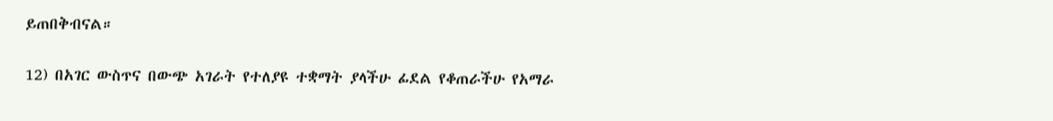ይጠበቅብናል።

12) በአገር ውስጥና በውጭ አገራት የተለያዩ ተቋማት ያላችሁ ፊደል የቆጠራችሁ የአማራ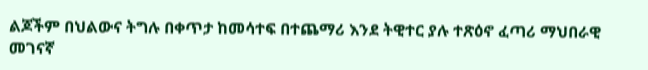ልጆችም በህልውና ትግሉ በቀጥታ ከመሳተፍ በተጨማሪ እንደ ትዊተር ያሉ ተጽዕኖ ፈጣሪ ማህበራዊ መገናኛ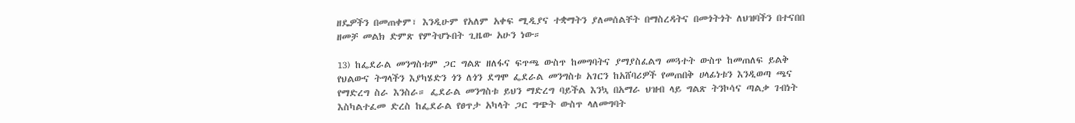ዘዴዎችን በመጠቀም፣ እንዲሁም የአለም አቀፍ ሚዲያና ተቋማትን ያለመሰልቸት በማስረዳትና በመጎትጎት ለህዝባችን በተናበበ ዘመቻ መልክ ድምጽ የምትሆኑበት ጊዜው አሁን ነው።

13) ከፌደራል መንግስቱም ጋር ግልጽ ዘለፋና ፍጥጫ ውስጥ ከመግባትና ያማያስፈልግ መጓተት ውስጥ ከመጠለፍ ይልቅ የህልውና ትግላችን እያካሄድን ጎን ለጎን ደግሞ ፌደራል መንግስቱ አገርን ከአሸባሪዎች የመጠበቅ ሀላፊነቱን እንዲወጣ ጫና የማድረግ ስራ እንስራ። ፌደራል መንግስቱ ይህን ማድረግ ባይችል እንኳ በአማራ ህዝብ ላይ ግልጽ ትንኮሳና ጣልቃ ገብነት እስካልተፈመ ድረስ ከፌደራል የፀጥታ አካላት ጋር ግጭት ውስጥ ላለመግባት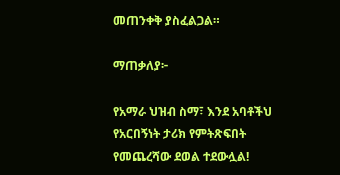መጠንቀቅ ያስፈልጋል።

ማጠቃለያ፦

የአማራ ህዝብ ስማ፣ እንደ አባቶችህ የአርበኝነት ታሪክ የምትጽፍበት የመጨረሻው ደወል ተደውሏል!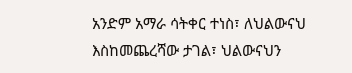አንድም አማራ ሳትቀር ተነስ፣ ለህልውናህ እስከመጨረሻው ታገል፣ ህልውናህን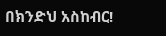በክንድህ አስከብር!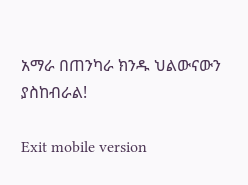አማራ በጠንካራ ክንዱ ህልውናውን ያስከብራል!

Exit mobile version